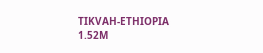TIKVAH-ETHIOPIA
1.52M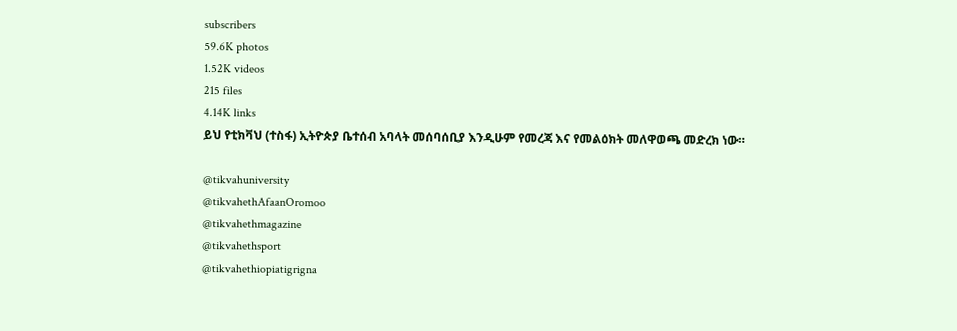subscribers
59.6K photos
1.52K videos
215 files
4.14K links
ይህ የቲክቫህ (ተስፋ) ኢትዮጵያ ቤተሰብ አባላት መሰባሰቢያ እንዲሁም የመረጃ እና የመልዕክት መለዋወጫ መድረክ ነው።

@tikvahuniversity
@tikvahethAfaanOromoo
@tikvahethmagazine
@tikvahethsport
@tikvahethiopiatigrigna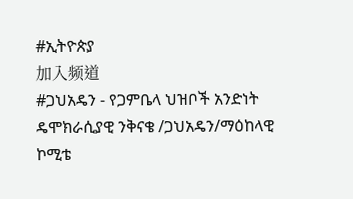#ኢትዮጵያ
加入频道
#ጋህአዴን - የጋምቤላ ህዝቦች አንድነት ዴሞክራሲያዊ ንቅናቄ /ጋህአዴን/ማዕከላዊ ኮሚቴ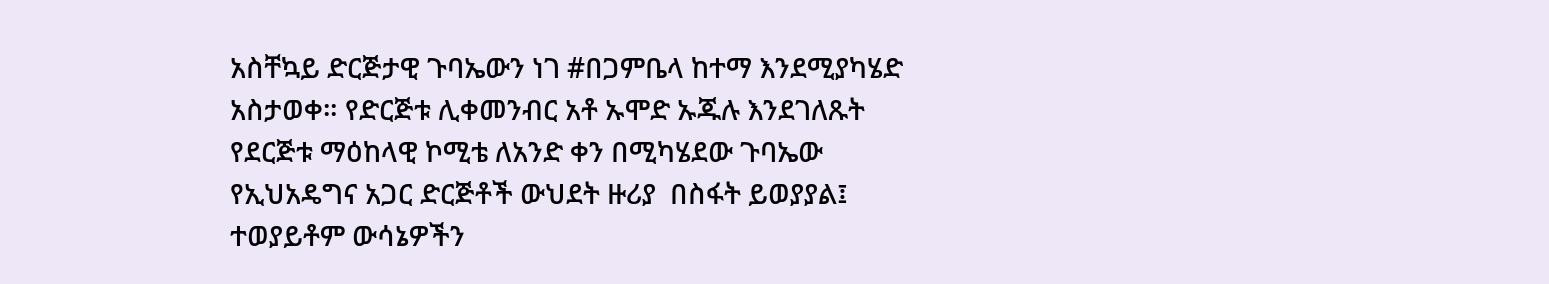አስቸኳይ ድርጅታዊ ጉባኤውን ነገ #በጋምቤላ ከተማ እንደሚያካሄድ አስታወቀ። የድርጅቱ ሊቀመንብር አቶ ኡሞድ ኡጁሉ እንደገለጹት የደርጅቱ ማዕከላዊ ኮሚቴ ለአንድ ቀን በሚካሄደው ጉባኤው የኢህአዴግና አጋር ድርጅቶች ውህደት ዙሪያ  በስፋት ይወያያል፤ ተወያይቶም ውሳኔዎችን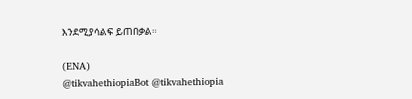እንደሚያሳልፍ ይጠበቃል።

(ENA)
@tikvahethiopiaBot @tikvahethiopia